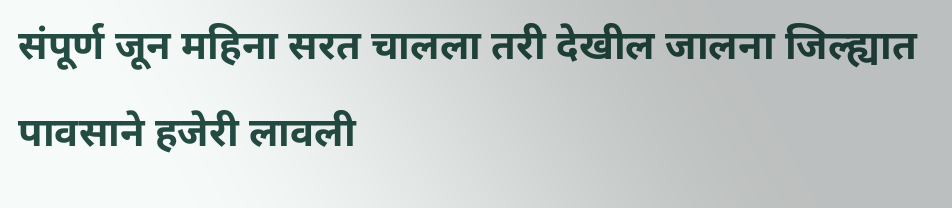संपूर्ण जून महिना सरत चालला तरी देखील जालना जिल्ह्यात पावसाने हजेरी लावली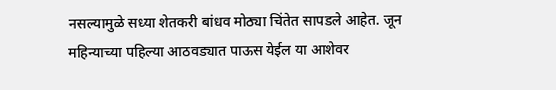नसल्यामुळे सध्या शेतकरी बांधव मोठ्या चिंतेत सापडले आहेत. जून महिन्याच्या पहिल्या आठवड्यात पाऊस येईल या आशेवर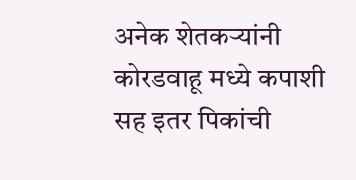अनेक शेतकऱ्यांनी कोरडवाहू मध्ये कपाशी सह इतर पिकांची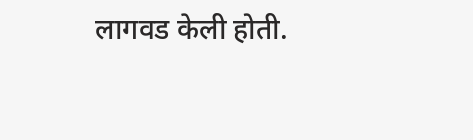लागवड केली होती.